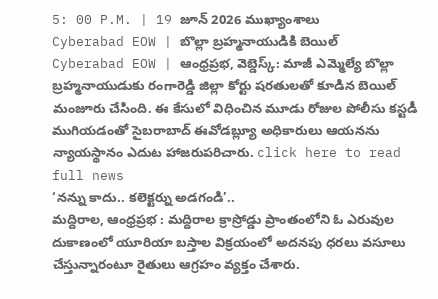5: 00 P.M. | 19 జూన్ 2026 ముఖ్యాంశాలు
Cyberabad EOW | బొల్లా బ్రహ్మనాయుడికి బెయిల్
Cyberabad EOW | ఆంధ్రప్రభ, వెబ్డెస్క్: మాజీ ఎమ్మెల్యే బొల్లా బ్రహ్మనాయుడుకు రంగారెడ్డి జిల్లా కోర్టు షరతులతో కూడిన బెయిల్ మంజూరు చేసింది. ఈ కేసులో విధించిన మూడు రోజుల పోలీసు కస్టడీ ముగియడంతో సైబరాబాద్ ఈవోడబ్ల్యూ అధికారులు ఆయనను న్యాయస్థానం ఎదుట హాజరుపరిచారు. click here to read full news
‘నన్ను కాదు.. కలెక్టర్ను అడగండి’..
మద్దిరాల, ఆంధ్రప్రభ : మద్దిరాల క్రాస్రోడ్డు ప్రాంతంలోని ఓ ఎరువుల దుకాణంలో యూరియా బస్తాల విక్రయంలో అదనపు ధరలు వసూలు చేస్తున్నారంటూ రైతులు ఆగ్రహం వ్యక్తం చేశారు.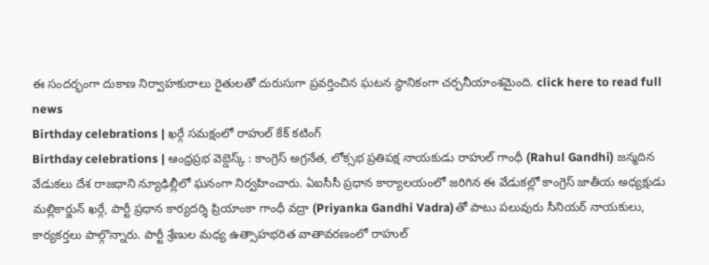ఈ సందర్భంగా దుకాణ నిర్వాహకురాలు రైతులతో దురుసుగా ప్రవర్తించిన ఘటన స్థానికంగా చర్చనీయాంశమైంది. click here to read full news
Birthday celebrations | ఖర్గే సమక్షంలో రాహుల్ కేక్ కటింగ్
Birthday celebrations | ఆంధ్రప్రభ వెబ్డెస్క్ : కాంగ్రెస్ అగ్రనేత, లోక్సభ ప్రతిపక్ష నాయకుడు రాహుల్ గాంధీ (Rahul Gandhi) జన్మదిన వేడుకలు దేశ రాజధాని న్యూఢిల్లీలో ఘనంగా నిర్వహించారు. ఏఐసీసీ ప్రధాన కార్యాలయంలో జరిగిన ఈ వేడుకల్లో కాంగ్రెస్ జాతీయ అధ్యక్షుడు మల్లికార్జున్ ఖర్గే, పార్టీ ప్రధాన కార్యదర్శి ప్రియాంకా గాంధీ వద్రా (Priyanka Gandhi Vadra)తో పాటు పలువురు సీనియర్ నాయకులు, కార్యకర్తలు పాల్గొన్నారు. పార్టీ శ్రేణుల మధ్య ఉత్సాహభరిత వాతావరణంలో రాహుల్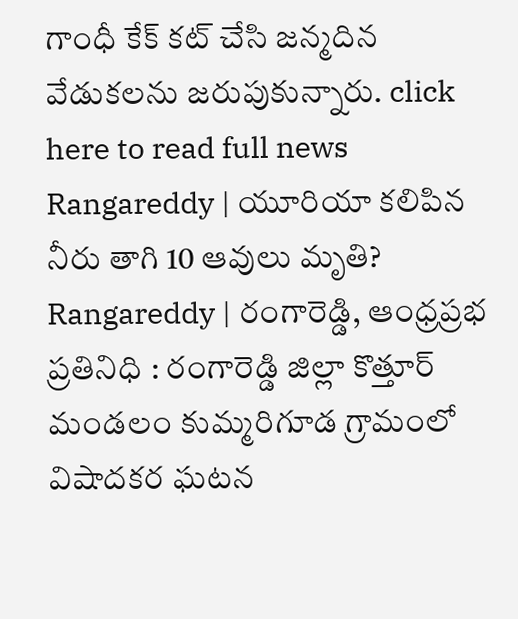గాంధీ కేక్ కట్ చేసి జన్మదిన వేడుకలను జరుపుకున్నారు. click here to read full news
Rangareddy | యూరియా కలిపిన నీరు తాగి 10 ఆవులు మృతి?
Rangareddy | రంగారెడ్డి, ఆంధ్రప్రభ ప్రతినిధి : రంగారెడ్డి జిల్లా కొత్తూర్ మండలం కుమ్మరిగూడ గ్రామంలో విషాదకర ఘటన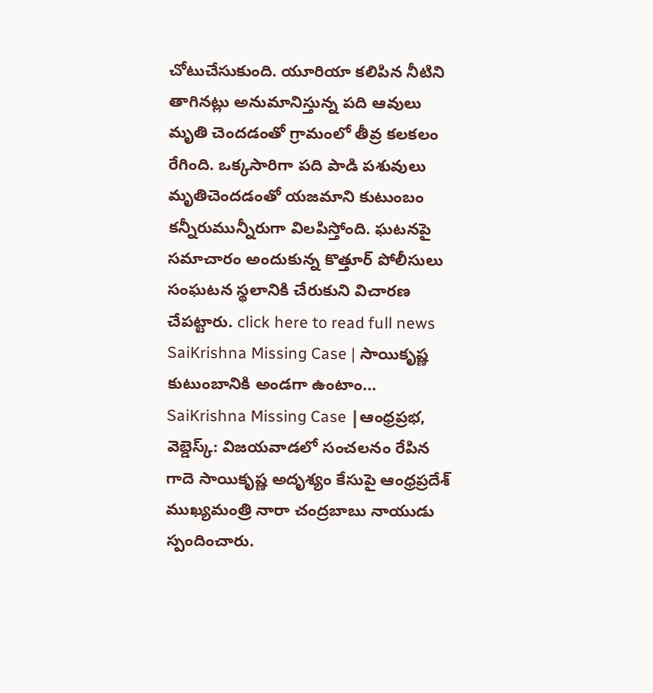చోటుచేసుకుంది. యూరియా కలిపిన నీటిని తాగినట్లు అనుమానిస్తున్న పది ఆవులు మృతి చెందడంతో గ్రామంలో తీవ్ర కలకలం రేగింది. ఒక్కసారిగా పది పాడి పశువులు మృతిచెందడంతో యజమాని కుటుంబం కన్నీరుమున్నీరుగా విలపిస్తోంది. ఘటనపై సమాచారం అందుకున్న కొత్తూర్ పోలీసులు సంఘటన స్థలానికి చేరుకుని విచారణ చేపట్టారు. click here to read full news
SaiKrishna Missing Case | సాయికృష్ణ కుటుంబానికి అండగా ఉంటాం…
SaiKrishna Missing Case |ఆంధ్రప్రభ, వెబ్డెస్క్: విజయవాడలో సంచలనం రేపిన గాదె సాయికృష్ణ అదృశ్యం కేసుపై ఆంధ్రప్రదేశ్ ముఖ్యమంత్రి నారా చంద్రబాబు నాయుడు స్పందించారు.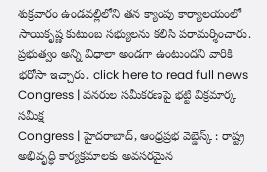శుక్రవారం ఉండవల్లిలోని తన క్యాంపు కార్యాలయంలో సాయికృష్ణ కుటుంబ సభ్యులను కలిసి పరామర్శించారు. ప్రభుత్వం అన్ని విధాలా అండగా ఉంటుందని వారికి భరోసా ఇచ్చారు. click here to read full news
Congress | వనరుల సమీకరణపై భట్టి విక్రమార్క సమీక్ష
Congress | హైదరాబాద్, ఆంధ్రప్రభ వెబ్డెస్క్ : రాష్ట్ర అభివృద్ధి కార్యక్రమాలకు అవసరమైన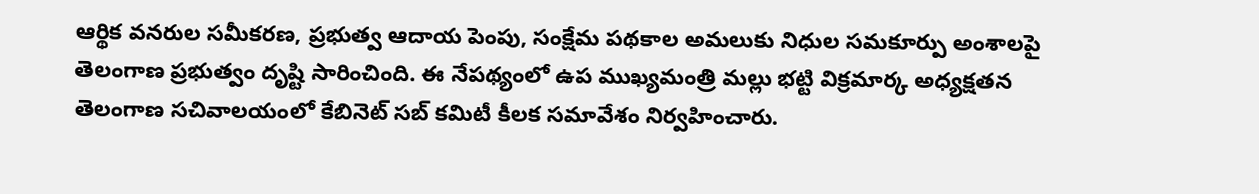ఆర్థిక వనరుల సమీకరణ, ప్రభుత్వ ఆదాయ పెంపు, సంక్షేమ పథకాల అమలుకు నిధుల సమకూర్పు అంశాలపై తెలంగాణ ప్రభుత్వం దృష్టి సారించింది. ఈ నేపథ్యంలో ఉప ముఖ్యమంత్రి మల్లు భట్టి విక్రమార్క అధ్యక్షతన తెలంగాణ సచివాలయంలో కేబినెట్ సబ్ కమిటీ కీలక సమావేశం నిర్వహించారు.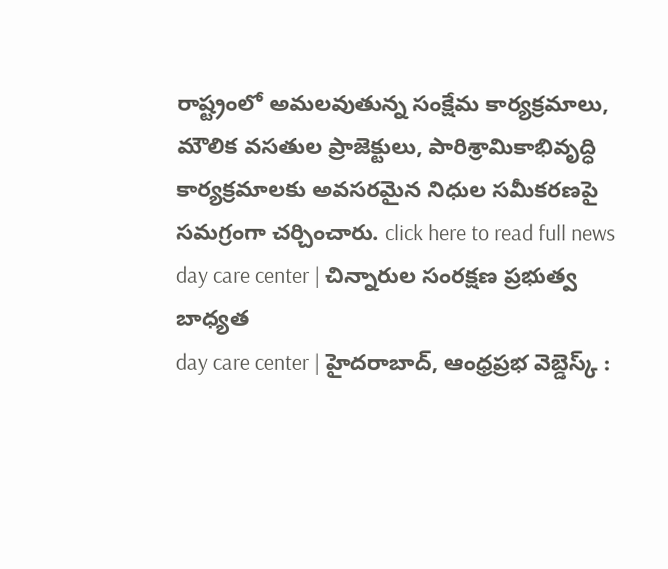రాష్ట్రంలో అమలవుతున్న సంక్షేమ కార్యక్రమాలు, మౌలిక వసతుల ప్రాజెక్టులు, పారిశ్రామికాభివృద్ధి కార్యక్రమాలకు అవసరమైన నిధుల సమీకరణపై సమగ్రంగా చర్చించారు. click here to read full news
day care center | చిన్నారుల సంరక్షణ ప్రభుత్వ బాధ్యత
day care center | హైదరాబాద్, ఆంధ్రప్రభ వెబ్డెస్క్ :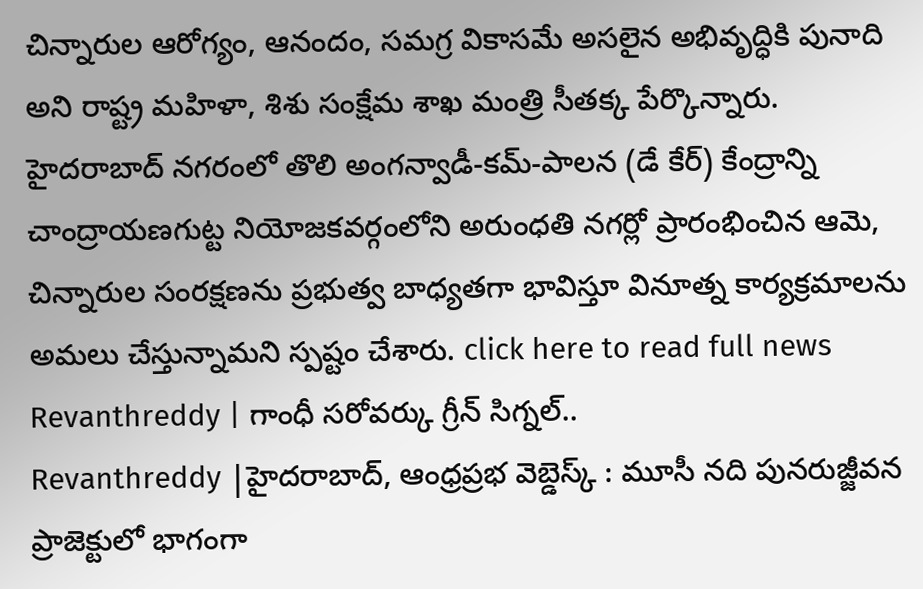చిన్నారుల ఆరోగ్యం, ఆనందం, సమగ్ర వికాసమే అసలైన అభివృద్ధికి పునాది అని రాష్ట్ర మహిళా, శిశు సంక్షేమ శాఖ మంత్రి సీతక్క పేర్కొన్నారు. హైదరాబాద్ నగరంలో తొలి అంగన్వాడీ-కమ్-పాలన (డే కేర్) కేంద్రాన్ని చాంద్రాయణగుట్ట నియోజకవర్గంలోని అరుంధతి నగర్లో ప్రారంభించిన ఆమె, చిన్నారుల సంరక్షణను ప్రభుత్వ బాధ్యతగా భావిస్తూ వినూత్న కార్యక్రమాలను అమలు చేస్తున్నామని స్పష్టం చేశారు. click here to read full news
Revanthreddy | గాంధీ సరోవర్కు గ్రీన్ సిగ్నల్..
Revanthreddy |హైదరాబాద్, ఆంధ్రప్రభ వెబ్డెస్క్ : మూసీ నది పునరుజ్జీవన ప్రాజెక్టులో భాగంగా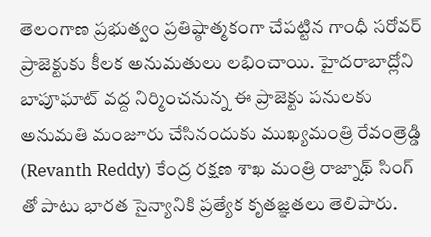తెలంగాణ ప్రభుత్వం ప్రతిష్ఠాత్మకంగా చేపట్టిన గాంధీ సరోవర్ ప్రాజెక్టుకు కీలక అనుమతులు లభించాయి. హైదరాబాద్లోని బాపూఘాట్ వద్ద నిర్మించనున్న ఈ ప్రాజెక్టు పనులకు అనుమతి మంజూరు చేసినందుకు ముఖ్యమంత్రి రేవంత్రెడ్డి (Revanth Reddy) కేంద్ర రక్షణ శాఖ మంత్రి రాజ్నాథ్ సింగ్ తో పాటు భారత సైన్యానికి ప్రత్యేక కృతజ్ఞతలు తెలిపారు.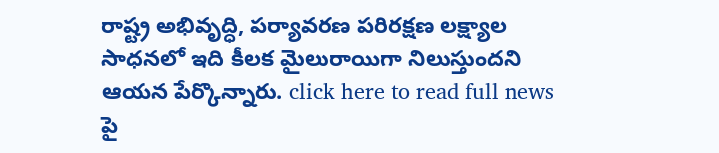రాష్ట్ర అభివృద్ధి, పర్యావరణ పరిరక్షణ లక్ష్యాల సాధనలో ఇది కీలక మైలురాయిగా నిలుస్తుందని ఆయన పేర్కొన్నారు. click here to read full news
పై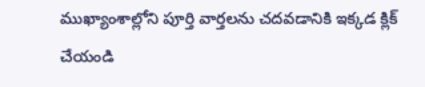ముఖ్యాంశాల్లోని పూర్తి వార్తలను చదవడానికి ఇక్కడ క్లిక్ చేయండి